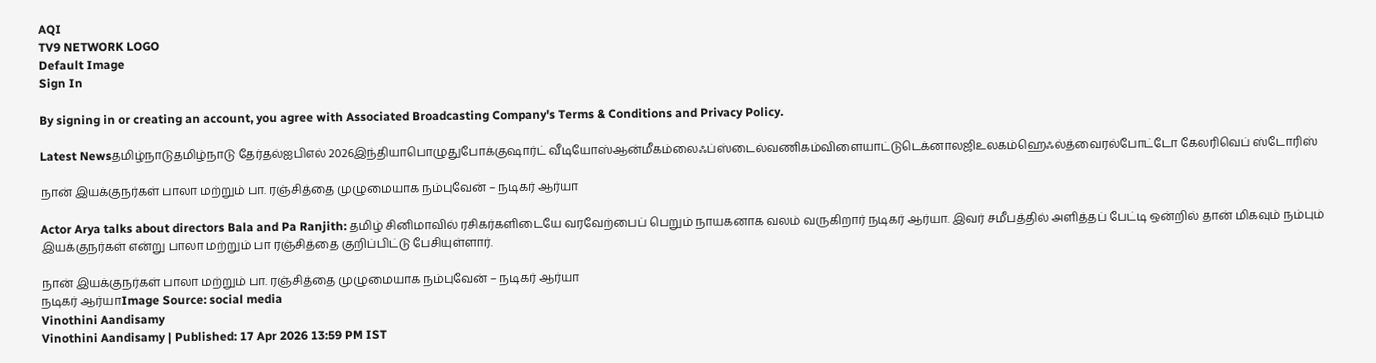AQI
TV9 NETWORK LOGO
Default Image
Sign In

By signing in or creating an account, you agree with Associated Broadcasting Company's Terms & Conditions and Privacy Policy.

Latest Newsதமிழ்நாடுதமிழ்நாடு தேர்தல்ஐபிஎல் 2026இந்தியாபொழுதுபோக்குஷார்ட் வீடியோஸ்ஆன்மீகம்லைஃப்ஸ்டைல்வணிகம்விளையாட்டுடெக்னாலஜிஉலகம்ஹெஃல்த்வைரல்போட்டோ கேலரிவெப் ஸ்டோரிஸ்

நான் இயக்குநர்கள் பாலா மற்றும் பா. ரஞ்சித்தை முழுமையாக நம்புவேன் – நடிகர் ஆர்யா

Actor Arya talks about directors Bala and Pa Ranjith: தமிழ் சினிமாவில் ரசிகர்களிடையே வரவேற்பைப் பெறும் நாயகனாக வலம் வருகிறார் நடிகர் ஆர்யா. இவர் சமீபத்தில் அளித்தப் பேட்டி ஒன்றில் தான் மிகவும் நம்பும் இயக்குநர்கள் என்று பாலா மற்றும் பா ரஞ்சித்தை குறிப்பிட்டு பேசியுள்ளார்.

நான் இயக்குநர்கள் பாலா மற்றும் பா. ரஞ்சித்தை முழுமையாக நம்புவேன் – நடிகர் ஆர்யா
நடிகர் ஆர்யாImage Source: social media
Vinothini Aandisamy
Vinothini Aandisamy | Published: 17 Apr 2026 13:59 PM IST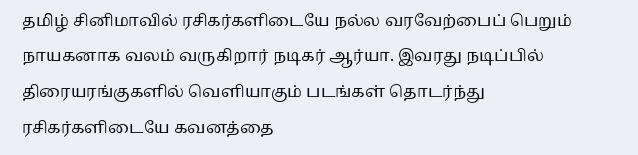தமிழ் சினிமாவில் ரசிகர்களிடையே நல்ல வரவேற்பைப் பெறும் நாயகனாக வலம் வருகிறார் நடிகர் ஆர்யா. இவரது நடிப்பில் திரையரங்குகளில் வெளியாகும் படங்கள் தொடர்ந்து ரசிகர்களிடையே கவனத்தை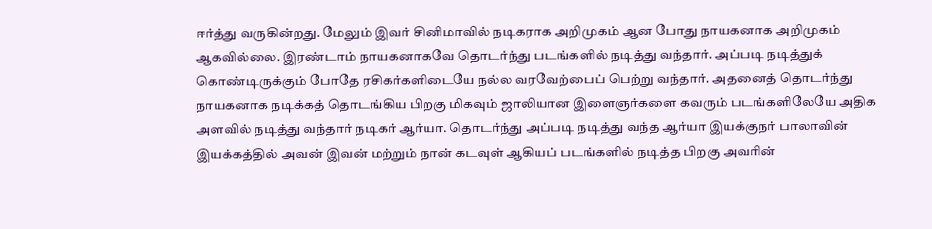ஈர்த்து வருகின்றது. மேலும் இவர் சினிமாவில் நடிகராக அறிமுகம் ஆன போது நாயகனாக அறிமுகம் ஆகவில்லை. இரண்டாம் நாயகனாகவே தொடர்ந்து படங்களில் நடித்து வந்தார். அப்படி நடித்துக் கொண்டிருக்கும் போதே ரசிகர்களிடையே நல்ல வரவேற்பைப் பெற்று வந்தார். அதனைத் தொடர்ந்து நாயகனாக நடிக்கத் தொடங்கிய பிறகு மிகவும் ஜாலியான இளைஞர்களை கவரும் படங்களிலேயே அதிக அளவில் நடித்து வந்தார் நடிகர் ஆர்யா. தொடர்ந்து அப்படி நடித்து வந்த ஆர்யா இயக்குநர் பாலாவின் இயக்கத்தில் அவன் இவன் மற்றும் நான் கடவுள் ஆகியப் படங்களில் நடித்த பிறகு அவரின்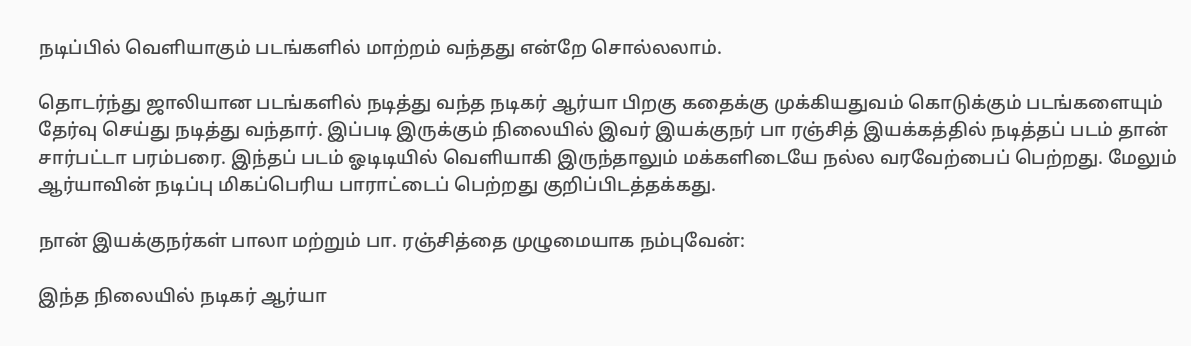நடிப்பில் வெளியாகும் படங்களில் மாற்றம் வந்தது என்றே சொல்லலாம்.

தொடர்ந்து ஜாலியான படங்களில் நடித்து வந்த நடிகர் ஆர்யா பிறகு கதைக்கு முக்கியதுவம் கொடுக்கும் படங்களையும் தேர்வு செய்து நடித்து வந்தார். இப்படி இருக்கும் நிலையில் இவர் இயக்குநர் பா ரஞ்சித் இயக்கத்தில் நடித்தப் படம் தான் சார்பட்டா பரம்பரை. இந்தப் படம் ஓடிடியில் வெளியாகி இருந்தாலும் மக்களிடையே நல்ல வரவேற்பைப் பெற்றது. மேலும் ஆர்யாவின் நடிப்பு மிகப்பெரிய பாராட்டைப் பெற்றது குறிப்பிடத்தக்கது.

நான் இயக்குநர்கள் பாலா மற்றும் பா. ரஞ்சித்தை முழுமையாக நம்புவேன்:

இந்த நிலையில் நடிகர் ஆர்யா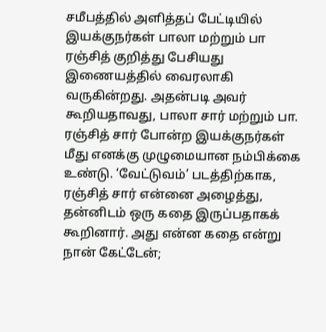சமீபத்தில் அளித்தப் பேட்டியில் இயக்குநர்கள் பாலா மற்றும் பா ரஞ்சித் குறித்து பேசியது இணையத்தில் வைரலாகி வருகின்றது. அதன்படி அவர் கூறியதாவது, பாலா சார் மற்றும் பா. ரஞ்சித் சார் போன்ற இயக்குநர்கள் மீது எனக்கு முழுமையான நம்பிக்கை உண்டு. ‘வேட்டுவம்’ படத்திற்காக, ரஞ்சித் சார் என்னை அழைத்து, தன்னிடம் ஒரு கதை இருப்பதாகக் கூறினார். அது என்ன கதை என்று நான் கேட்டேன்;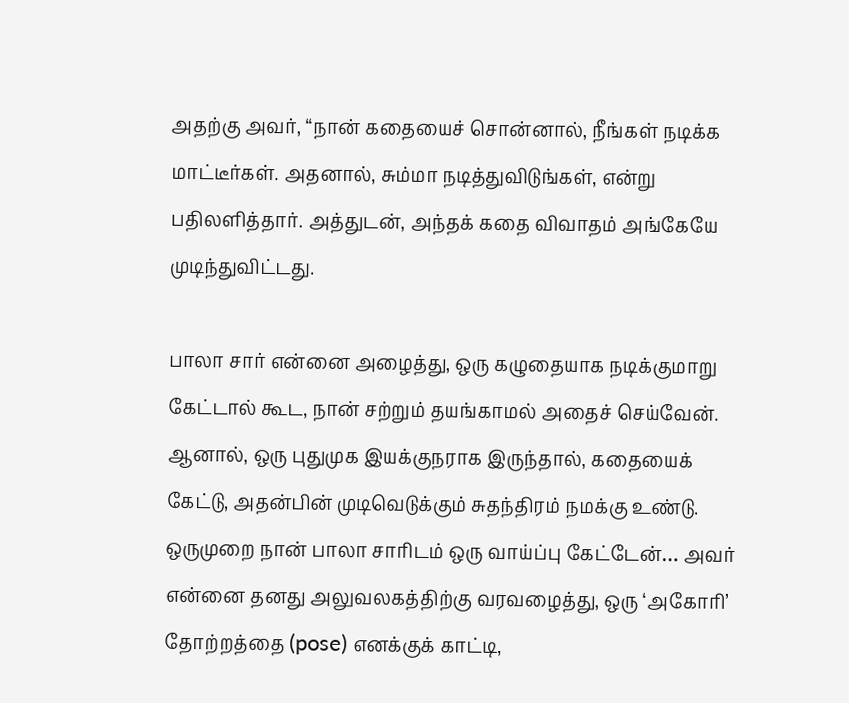அதற்கு அவர், “நான் கதையைச் சொன்னால், நீங்கள் நடிக்க மாட்டீர்கள். அதனால், சும்மா நடித்துவிடுங்கள், என்று பதிலளித்தார். அத்துடன், அந்தக் கதை விவாதம் அங்கேயே முடிந்துவிட்டது.

பாலா சார் என்னை அழைத்து, ஒரு கழுதையாக நடிக்குமாறு கேட்டால் கூட, நான் சற்றும் தயங்காமல் அதைச் செய்வேன். ஆனால், ஒரு புதுமுக இயக்குநராக இருந்தால், கதையைக் கேட்டு, அதன்பின் முடிவெடுக்கும் சுதந்திரம் நமக்கு உண்டு. ஒருமுறை நான் பாலா சாரிடம் ஒரு வாய்ப்பு கேட்டேன்… அவர் என்னை தனது அலுவலகத்திற்கு வரவழைத்து, ஒரு ‘அகோரி’ தோற்றத்தை (pose) எனக்குக் காட்டி,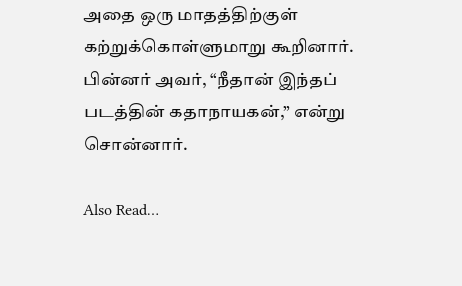அதை ஒரு மாதத்திற்குள் கற்றுக்கொள்ளுமாறு கூறினார். பின்னர் அவர், “நீதான் இந்தப் படத்தின் கதாநாயகன்,” என்று சொன்னார்.

Also Read…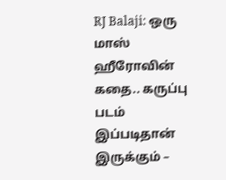RJ Balaji: ஒரு மாஸ் ஹீரோவின் கதை.. கருப்பு படம் இப்படிதான் இருக்கும் –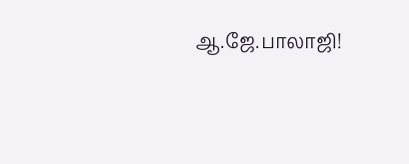ஆ.ஜே.பாலாஜி!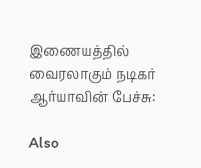இணையத்தில் வைரலாகும் நடிகர் ஆர்யாவின் பேச்சு:

Also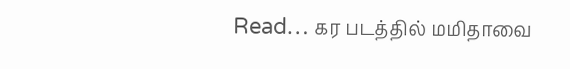Read… கர படத்தில் மமிதாவை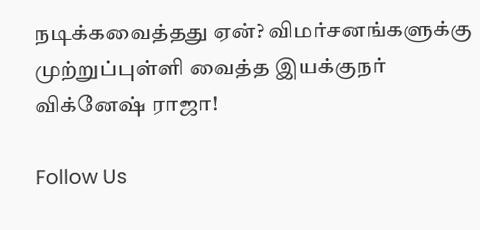நடிக்கவைத்தது ஏன்? விமர்சனங்களுக்கு முற்றுப்புள்ளி வைத்த இயக்குநர் விக்னேஷ் ராஜா!

Follow Us